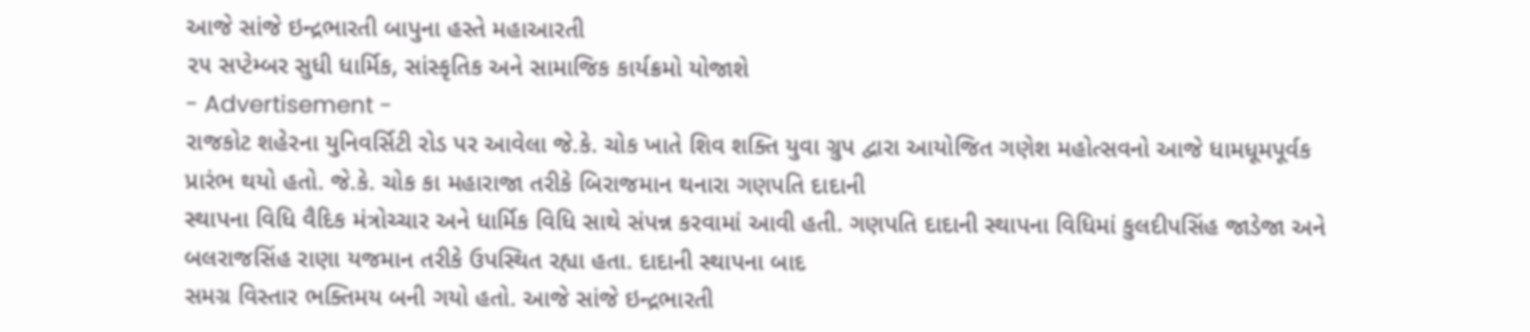આજે સાંજે ઇન્દ્રભારતી બાપુના હસ્તે મહાઆરતી
૨૫ સપ્ટેમ્બર સુધી ધાર્મિક, સાંસ્કૃતિક અને સામાજિક કાર્યક્રમો યોજાશે
- Advertisement -
રાજકોટ શહેરના યુનિવર્સિટી રોડ પર આવેલા જે.કે. ચોક ખાતે શિવ શક્તિ યુવા ગ્રુપ દ્વારા આયોજિત ગણેશ મહોત્સવનો આજે ધામધૂમપૂર્વક પ્રારંભ થયો હતો. જે.કે. ચોક કા મહારાજા તરીકે બિરાજમાન થનારા ગણપતિ દાદાની
સ્થાપના વિધિ વૈદિક મંત્રોચ્ચાર અને ધાર્મિક વિધિ સાથે સંપન્ન કરવામાં આવી હતી. ગણપતિ દાદાની સ્થાપના વિધિમાં કુલદીપસિંહ જાડેજા અને બલરાજસિંહ રાણા યજમાન તરીકે ઉપસ્થિત રહ્યા હતા. દાદાની સ્થાપના બાદ
સમગ્ર વિસ્તાર ભક્તિમય બની ગયો હતો. આજે સાંજે ઇન્દ્રભારતી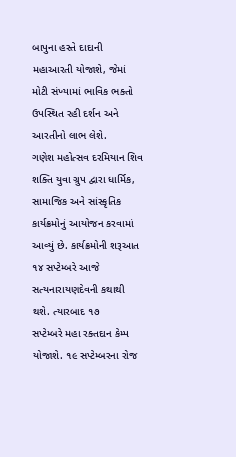બાપુના હસ્તે દાદાની મહાઆરતી યોજાશે, જેમાં મોટી સંખ્યામાં ભાવિક ભક્તો ઉપસ્થિત રહી દર્શન અને આરતીનો લાભ લેશે.
ગણેશ મહોત્સવ દરમિયાન શિવ શક્તિ યુવા ગ્રુપ દ્વારા ધાર્મિક, સામાજિક અને સાંસ્કૃતિક કાર્યક્રમોનું આયોજન કરવામાં આવ્યું છે. કાર્યક્રમોની શરૂઆત ૧૪ સપ્ટેમ્બરે આજે સત્યનારાયણદેવની કથાથી થશે. ત્યારબાદ ૧૭
સપ્ટેમ્બરે મહા રક્તદાન કેમ્પ યોજાશે. ૧૯ સપ્ટેમ્બરના રોજ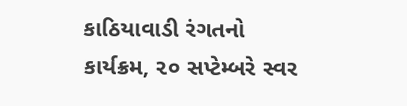કાઠિયાવાડી રંગતનો કાર્યક્રમ, ૨૦ સપ્ટેમ્બરે સ્વર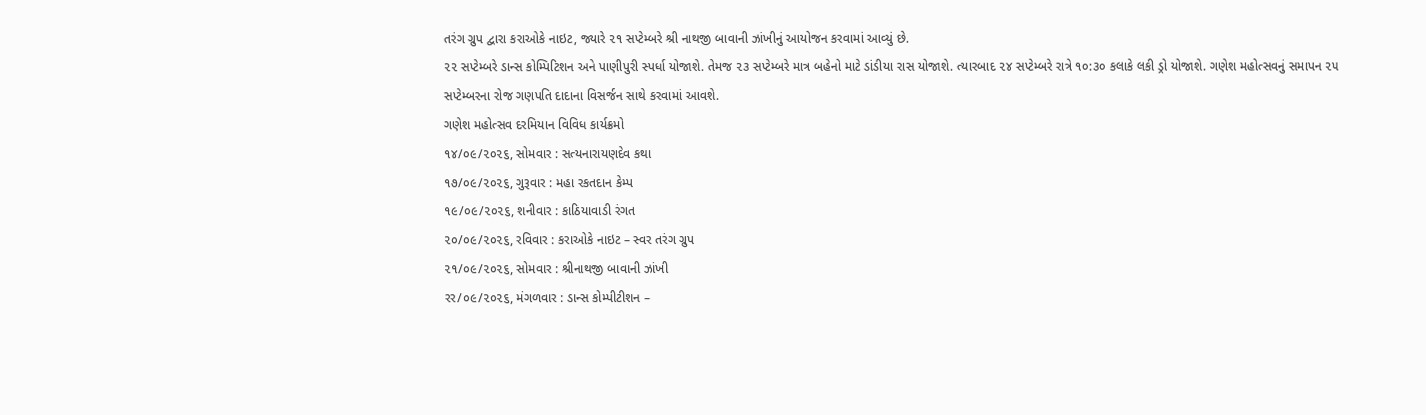તરંગ ગ્રુપ દ્વારા કરાઓકે નાઇટ, જ્યારે ૨૧ સપ્ટેમ્બરે શ્રી નાથજી બાવાની ઝાંખીનું આયોજન કરવામાં આવ્યું છે.
૨૨ સપ્ટેમ્બરે ડાન્સ કોમ્પિટિશન અને પાણીપુરી સ્પર્ધા યોજાશે. તેમજ ૨૩ સપ્ટેમ્બરે માત્ર બહેનો માટે ડાંડીયા રાસ યોજાશે. ત્યારબાદ ૨૪ સપ્ટેમ્બરે રાત્રે ૧૦:૩૦ કલાકે લકી ડ્રો યોજાશે. ગણેશ મહોત્સવનું સમાપન ૨૫
સપ્ટેમ્બરના રોજ ગણપતિ દાદાના વિસર્જન સાથે કરવામાં આવશે.
ગણેશ મહોત્સવ દરમિયાન વિવિધ કાર્યક્રમો
૧૪/૦૯/૨૦૨૬, સોમવાર : સત્યનારાયણદેવ કથા
૧૭/૦૯/૨૦૨૬, ગુરૂવાર : મહા રકતદાન કેમ્પ
૧૯/૦૯/૨૦૨૬, શનીવાર : કાઠિયાવાડી રંગત
૨૦/૦૯/૨૦૨૬, રવિવાર : કરાઓકે નાઇટ – સ્વર તરંગ ગ્રુપ
૨૧/૦૯/૨૦૨૬, સોમવાર : શ્રીનાથજી બાવાની ઝાંખી
રર/૦૯/૨૦૨૬, મંગળવાર : ડાન્સ કોમ્પીટીશન –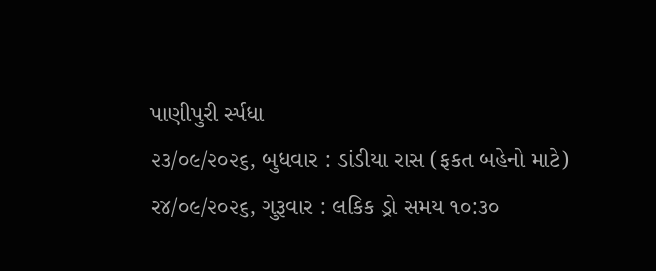પાણીપુરી ર્સ્પધા
૨૩/૦૯/૨૦૨૬, બુધવાર : ડાંડીયા રાસ (ફકત બહેનો માટે)
ર૪/૦૯/૨૦૨૬, ગુરૂવાર : લકિક ડ્રો સમય ૧૦:૩૦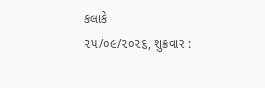કલાકે
૨૫/૦૯/૨૦૨૬, શુક્રવાર :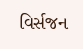વિર્સજન